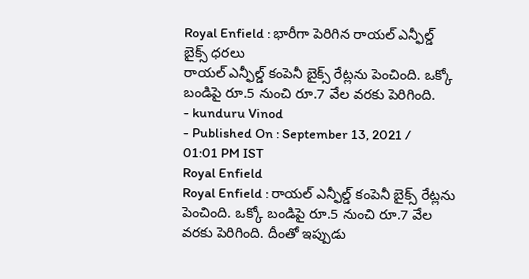Royal Enfield : భారీగా పెరిగిన రాయల్ ఎన్ఫీల్డ్ బైక్స్ ధరలు
రాయల్ ఎన్ఫీల్డ్ కంపెనీ బైక్స్ రేట్లను పెంచింది. ఒక్కో బండిపై రూ.5 నుంచి రూ.7 వేల వరకు పెరిగింది.
- kunduru Vinod
- Published On : September 13, 2021 / 01:01 PM IST
Royal Enfield
Royal Enfield : రాయల్ ఎన్ఫీల్డ్ కంపెనీ బైక్స్ రేట్లను పెంచింది. ఒక్కో బండిపై రూ.5 నుంచి రూ.7 వేల వరకు పెరిగింది. దీంతో ఇప్పుడు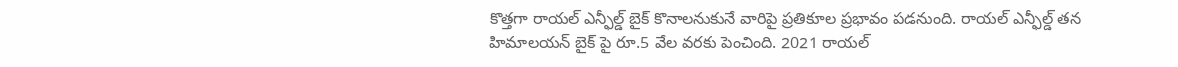కొత్తగా రాయల్ ఎన్ఫీల్డ్ బైక్ కొనాలనుకునే వారిపై ప్రతికూల ప్రభావం పడనుంది. రాయల్ ఎన్ఫీల్డ్ తన హిమాలయన్ బైక్ పై రూ.5 వేల వరకు పెంచింది. 2021 రాయల్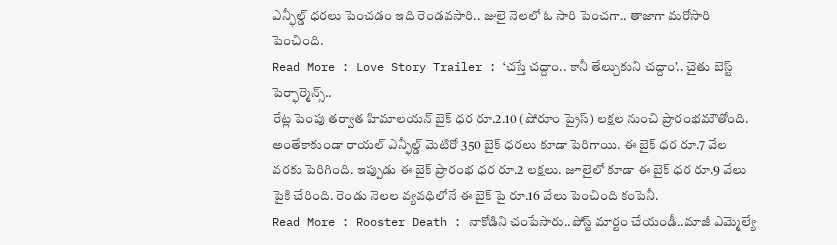ఎన్ఫీల్డ్ ధరలు పెంచడం ఇది రెండవసారి.. జులై నెలలో ఓ సారి పెంచగా.. తాజాగా మరోసారి పెంచింది.
Read More : Love Story Trailer : ‘చస్తే చద్దాం.. కానీ తేల్చుకుని చద్దాం’.. చైతు బెస్ట్ పెర్ఫార్మెన్స్..
రేట్ల పెంపు తర్వాత హిమాలయన్ బైక్ ధర రూ.2.10 (షోరూం ప్రైస్) లక్షల నుంచి ప్రారంభమౌతోంది. అంతేకాకుండా రాయల్ ఎన్ఫీల్డ్ మెటిరో 350 బైక్ ధరలు కూడా పెరిగాయి. ఈ బైక్ ధర రూ.7 వేల వరకు పెరిగింది. ఇప్పుడు ఈ బైక్ ప్రారంభ ధర రూ.2 లక్షలు. జూలైలో కూడా ఈ బైక్ ధర రూ.9 వేలు పైకి చేరింది. రెండు నెలల వ్యవధిలోనే ఈ బైక్ పై రూ.16 వేలు పెంచింది కంపెనీ.
Read More : Rooster Death : నాకోడిని చంపేసారు..పోస్ట్ మార్టం చేయండీ..మాజీ ఎమ్మెల్యే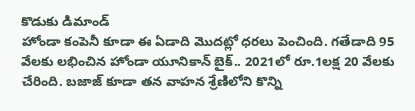కొడుకు డిమాండ్
హోండా కంపెనీ కూడా ఈ ఏడాది మొదట్లో ధరలు పెంచింది. గతేడాది 95 వేలకు లభించిన హోండా యూనికాన్ బైక్.. 2021లో రూ.1లక్ష 20 వేలకు చేరింది. బజాజ్ కూడా తన వాహన శ్రేణిలోని కొన్ని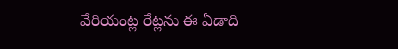వేరియంట్ల రేట్లను ఈ ఏడాది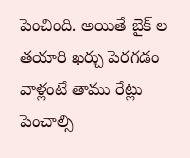పెంచింది. అయితే బైక్ ల తయారి ఖర్చు పెరగడం వాళ్లంటే తాము రేట్లు పెంచాల్సి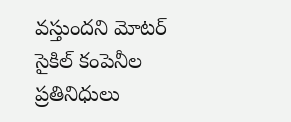వస్తుందని మోటర్ సైకిల్ కంపెనీల ప్రతినిధులు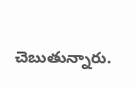చెబుతున్నారు.